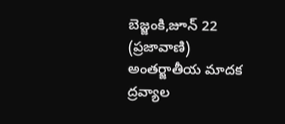బెజ్జంకి,జూన్ 22 (ప్రజావాణి)
అంతర్జాతీయ మాదక ద్రవ్యాల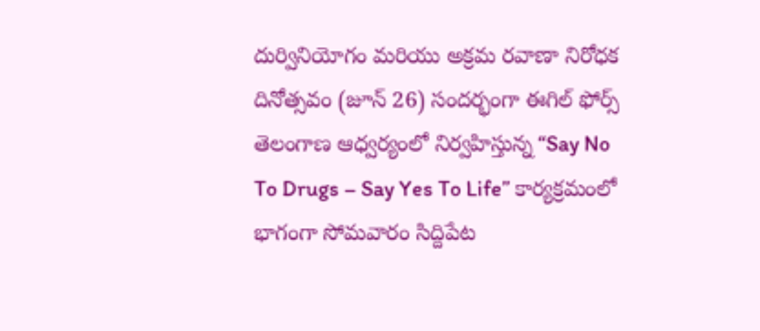దుర్వినియోగం మరియు అక్రమ రవాణా నిరోధక దినోత్సవం (జూన్ 26) సందర్భంగా ఈగిల్ ఫోర్స్ తెలంగాణ ఆధ్వర్యంలో నిర్వహిస్తున్న “Say No To Drugs – Say Yes To Life” కార్యక్రమంలో భాగంగా సోమవారం సిద్దిపేట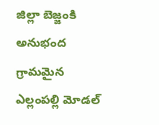జిల్లా బెజ్జంకి అనుభంద గ్రామమైన ఎల్లంపల్లి మోడల్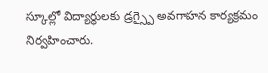స్కూల్లో విద్యార్థులకు డ్రగ్స్పై అవగాహన కార్యక్రమం నిర్వహించారు.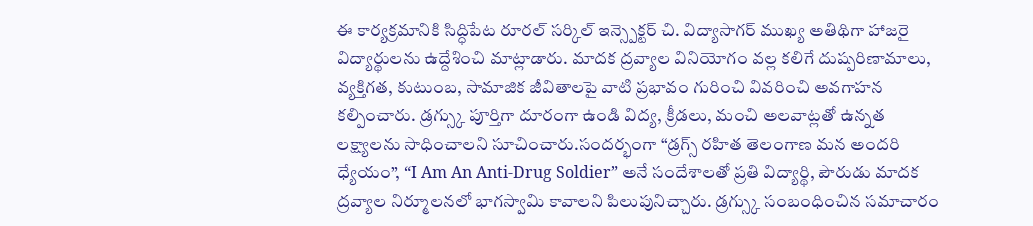ఈ కార్యక్రమానికి సిద్ధిపేట రూరల్ సర్కిల్ ఇన్స్పెక్టర్ చి. విద్యాసాగర్ ముఖ్య అతిథిగా హాజరై విద్యార్థులను ఉద్దేశించి మాట్లాడారు. మాదక ద్రవ్యాల వినియోగం వల్ల కలిగే దుష్పరిణామాలు, వ్యక్తిగత, కుటుంబ, సామాజిక జీవితాలపై వాటి ప్రభావం గురించి వివరించి అవగాహన కల్పించారు. డ్రగ్స్కు పూర్తిగా దూరంగా ఉండి విద్య, క్రీడలు, మంచి అలవాట్లతో ఉన్నత లక్ష్యాలను సాధించాలని సూచించారు.సందర్భంగా “డ్రగ్స్ రహిత తెలంగాణ మన అందరి ధ్యేయం”, “I Am An Anti-Drug Soldier” అనే సందేశాలతో ప్రతి విద్యార్థి, పౌరుడు మాదక ద్రవ్యాల నిర్మూలనలో భాగస్వామి కావాలని పిలుపునిచ్చారు. డ్రగ్స్కు సంబంధించిన సమాచారం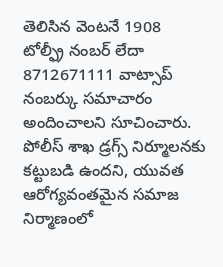తెలిసిన వెంటనే 1908 టోల్ఫ్రీ నంబర్ లేదా 8712671111 వాట్సాప్ నంబర్కు సమాచారం అందించాలని సూచించారు. పోలీస్ శాఖ డ్రగ్స్ నిర్మూలనకు కట్టుబడి ఉందని, యువత ఆరోగ్యవంతమైన సమాజ నిర్మాణంలో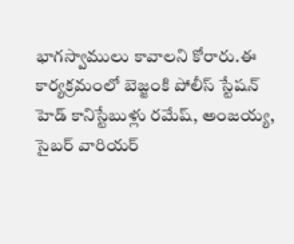భాగస్వాములు కావాలని కోరారు.ఈ కార్యక్రమంలో బెజ్జంకి పోలీస్ స్టేషన్ హెడ్ కానిస్టేబుళ్లు రమేష్, అంజయ్య, సైబర్ వారియర్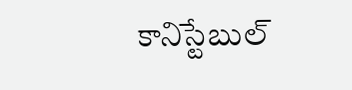కానిస్టేబుల్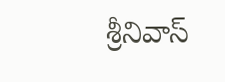శ్రీనివాస్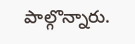పాల్గొన్నారు.